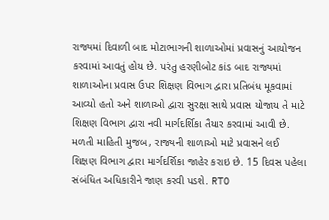રાજ્યમાં દિવાળી બાદ મોટાભાગની શાળાઓમાં પ્રવાસનું આયોજન કરવામાં આવતું હોય છે. પરંતુ હરણીબોટ કાંડ બાદ રાજ્યમાં શાળાઓના પ્રવાસ ઉપર શિક્ષણ વિભાગ દ્વારા પ્રતિબંધ મૂકવામાં આવ્યો હતો અને શાળાઓ દ્વારા સુરક્ષા સાથે પ્રવાસ યોજાય તે માટે શિક્ષણ વિભાગ દ્વારા નવી માર્ગદર્શિકા તૈયાર કરવામાં આવી છે.
મળતી માહિતી મુજબ, રાજ્યની શાળાઓ માટે પ્રવાસને લઈ શિક્ષણ વિભાગ દ્વારા માર્ગદર્શિકા જાહેર કરાઇ છે. 15 દિવસ પહેલા સંબંધિત અધિકારીને જાણ કરવી પડશે. RTO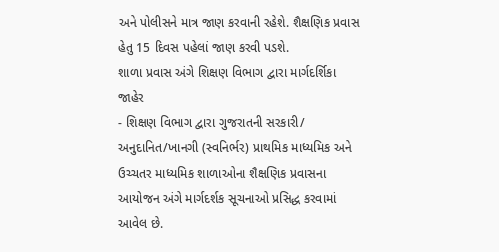અને પોલીસને માત્ર જાણ કરવાની રહેશે. શૈક્ષણિક પ્રવાસ હેતુ 15 દિવસ પહેલાં જાણ કરવી પડશે.
શાળા પ્રવાસ અંગે શિક્ષણ વિભાગ દ્વારા માર્ગદર્શિકા જાહેર
- શિક્ષણ વિભાગ દ્વારા ગુજરાતની સરકારી/ અનુદાનિત/ખાનગી (સ્વનિર્ભર) પ્રાથમિક માધ્યમિક અને ઉચ્ચતર માધ્યમિક શાળાઓના શૈક્ષણિક પ્રવાસના આયોજન અંગે માર્ગદર્શક સૂચનાઓ પ્રસિદ્ધ કરવામાં આવેલ છે.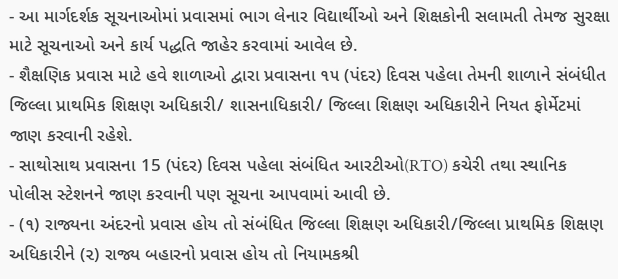- આ માર્ગદર્શક સૂચનાઓમાં પ્રવાસમાં ભાગ લેનાર વિદ્યાર્થીઓ અને શિક્ષકોની સલામતી તેમજ સુરક્ષા માટે સૂચનાઓ અને કાર્ય પદ્ધતિ જાહેર કરવામાં આવેલ છે.
- શૈક્ષણિક પ્રવાસ માટે હવે શાળાઓ દ્વારા પ્રવાસના ૧૫ (પંદર) દિવસ પહેલા તેમની શાળાને સંબંધીત જિલ્લા પ્રાથમિક શિક્ષણ અધિકારી/ શાસનાધિકારી/ જિલ્લા શિક્ષણ અધિકારીને નિયત ફોર્મેટમાં જાણ કરવાની રહેશે.
- સાથોસાથ પ્રવાસના 15 (પંદર) દિવસ પહેલા સંબંધિત આરટીઓ(RTO) કચેરી તથા સ્થાનિક પોલીસ સ્ટેશનને જાણ કરવાની પણ સૂચના આપવામાં આવી છે.
- (૧) રાજ્યના અંદરનો પ્રવાસ હોય તો સંબંધિત જિલ્લા શિક્ષણ અધિકારી/જિલ્લા પ્રાથમિક શિક્ષણ અધિકારીને (૨) રાજ્ય બહારનો પ્રવાસ હોય તો નિયામકશ્રી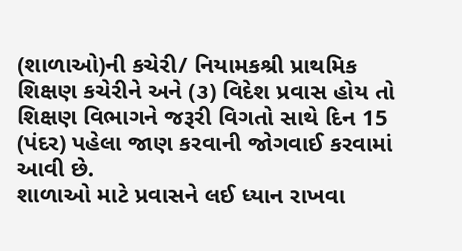(શાળાઓ)ની કચેરી/ નિયામકશ્રી પ્રાથમિક શિક્ષણ કચેરીને અને (૩) વિદેશ પ્રવાસ હોય તો શિક્ષણ વિભાગને જરૂરી વિગતો સાથે દિન 15 (પંદર) પહેલા જાણ કરવાની જોગવાઈ કરવામાં આવી છે.
શાળાઓ માટે પ્રવાસને લઈ ધ્યાન રાખવા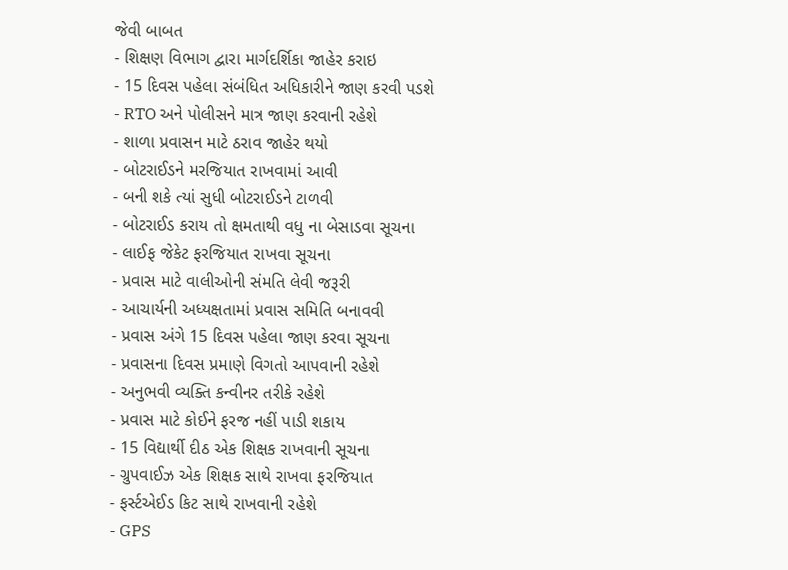જેવી બાબત
- શિક્ષણ વિભાગ દ્વારા માર્ગદર્શિકા જાહેર કરાઇ
- 15 દિવસ પહેલા સંબંધિત અધિકારીને જાણ કરવી પડશે
- RTO અને પોલીસને માત્ર જાણ કરવાની રહેશે
- શાળા પ્રવાસન માટે ઠરાવ જાહેર થયો
- બોટરાઈડને મરજિયાત રાખવામાં આવી
- બની શકે ત્યાં સુધી બોટરાઈડને ટાળવી
- બોટરાઈડ કરાય તો ક્ષમતાથી વધુ ના બેસાડવા સૂચના
- લાઈફ જેકેટ ફરજિયાત રાખવા સૂચના
- પ્રવાસ માટે વાલીઓની સંમતિ લેવી જરૂરી
- આચાર્યની અધ્યક્ષતામાં પ્રવાસ સમિતિ બનાવવી
- પ્રવાસ અંગે 15 દિવસ પહેલા જાણ કરવા સૂચના
- પ્રવાસના દિવસ પ્રમાણે વિગતો આપવાની રહેશે
- અનુભવી વ્યક્તિ કન્વીનર તરીકે રહેશે
- પ્રવાસ માટે કોઈને ફરજ નહીં પાડી શકાય
- 15 વિદ્યાર્થી દીઠ એક શિક્ષક રાખવાની સૂચના
- ગ્રુપવાઈઝ એક શિક્ષક સાથે રાખવા ફરજિયાત
- ફર્સ્ટએઈડ કિટ સાથે રાખવાની રહેશે
- GPS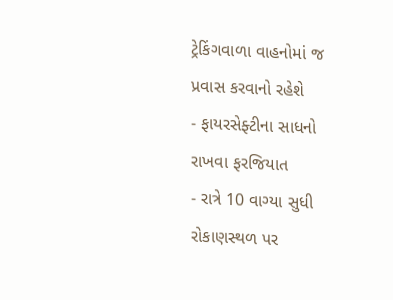ટ્રેકિંગવાળા વાહનોમાં જ પ્રવાસ કરવાનો રહેશે
- ફાયરસેફ્ટીના સાધનો રાખવા ફરજિયાત
- રાત્રે 10 વાગ્યા સુધી રોકાણસ્થળ પર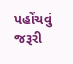પહોંચવું જરૂરી